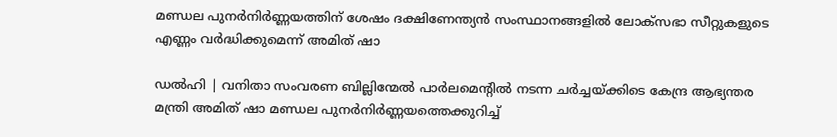മണ്ഡല പുനർനിർണ്ണയത്തിന് ശേഷം ദക്ഷിണേന്ത്യൻ സംസ്ഥാനങ്ങളിൽ ലോക്സഭാ സീറ്റുകളുടെ എണ്ണം വർദ്ധിക്കുമെന്ന് അമിത് ഷാ

ഡൽഹി | വനിതാ സംവരണ ബില്ലിന്മേൽ പാർലമെന്റിൽ നടന്ന ചർച്ചയ്ക്കിടെ കേന്ദ്ര ആഭ്യന്തര മന്ത്രി അമിത് ഷാ മണ്ഡല പുനർനിർണ്ണയത്തെക്കുറിച്ച്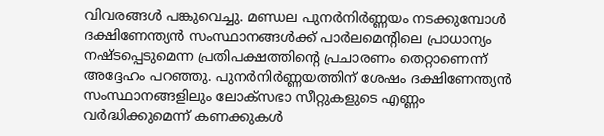വിവരങ്ങൾ പങ്കുവെച്ചു. മണ്ഡല പുനർനിർണ്ണയം നടക്കുമ്പോൾ ദക്ഷിണേന്ത്യൻ സംസ്ഥാനങ്ങൾക്ക് പാർലമെന്റിലെ പ്രാധാന്യം നഷ്ടപ്പെടുമെന്ന പ്രതിപക്ഷത്തിന്റെ പ്രചാരണം തെറ്റാണെന്ന് അദ്ദേഹം പറഞ്ഞു. പുനർനിർണ്ണയത്തിന് ശേഷം ദക്ഷിണേന്ത്യൻ സംസ്ഥാനങ്ങളിലും ലോക്സഭാ സീറ്റുകളുടെ എണ്ണം വർദ്ധിക്കുമെന്ന് കണക്കുകൾ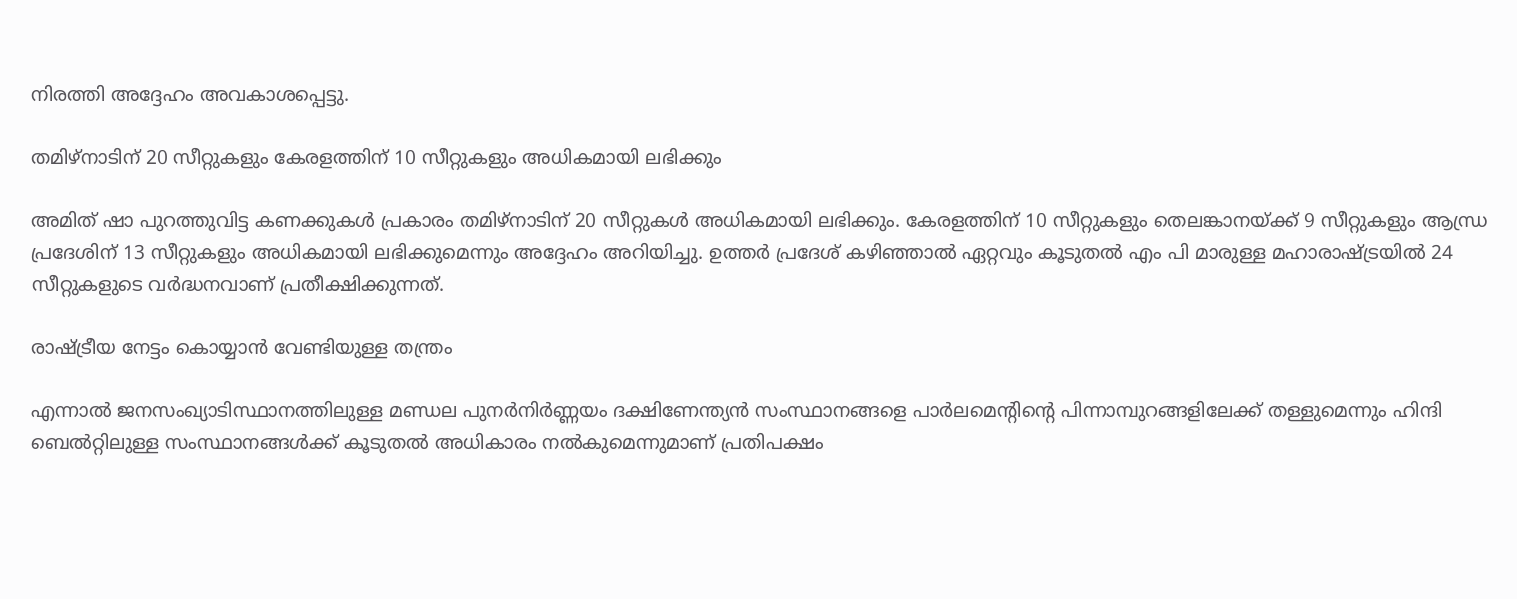നിരത്തി അദ്ദേഹം അവകാശപ്പെട്ടു.

തമിഴ്‌നാടിന് 20 സീറ്റുകളും കേരളത്തിന് 10 സീറ്റുകളും അധികമായി ലഭിക്കും

അമിത് ഷാ പുറത്തുവിട്ട കണക്കുകൾ പ്രകാരം തമിഴ്‌നാടിന് 20 സീറ്റുകൾ അധികമായി ലഭിക്കും. കേരളത്തിന് 10 സീറ്റുകളും തെലങ്കാനയ്ക്ക് 9 സീറ്റുകളും ആന്ധ്ര പ്രദേശിന് 13 സീറ്റുകളും അധികമായി ലഭിക്കുമെന്നും അദ്ദേഹം അറിയിച്ചു. ഉത്തർ പ്രദേശ് കഴിഞ്ഞാൽ ഏറ്റവും കൂടുതൽ എം പി മാരുള്ള മഹാരാഷ്ട്രയിൽ 24 സീറ്റുകളുടെ വർദ്ധനവാണ് പ്രതീക്ഷിക്കുന്നത്.

രാഷ്ട്രീയ നേട്ടം കൊയ്യാൻ വേണ്ടിയുള്ള തന്ത്രം

എന്നാൽ ജനസംഖ്യാടിസ്ഥാനത്തിലുള്ള മണ്ഡല പുനർനിർണ്ണയം ദക്ഷിണേന്ത്യൻ സംസ്ഥാനങ്ങളെ പാർലമെന്റിന്റെ പിന്നാമ്പുറങ്ങളിലേക്ക് തള്ളുമെന്നും ഹിന്ദി ബെൽറ്റിലുള്ള സംസ്ഥാനങ്ങൾക്ക് കൂടുതൽ അധികാരം നൽകുമെന്നുമാണ് പ്രതിപക്ഷം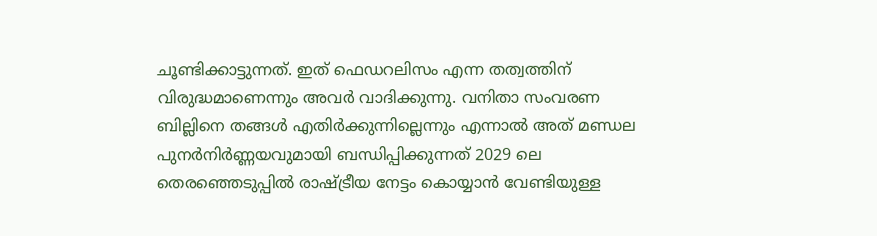ചൂണ്ടിക്കാട്ടുന്നത്. ഇത് ഫെഡറലിസം എന്ന തത്വത്തിന് വിരുദ്ധമാണെന്നും അവർ വാദിക്കുന്നു. വനിതാ സംവരണ ബില്ലിനെ തങ്ങൾ എതിർക്കുന്നില്ലെന്നും എന്നാൽ അത് മണ്ഡല പുനർനിർണ്ണയവുമായി ബന്ധിപ്പിക്കുന്നത് 2029 ലെ തെരഞ്ഞെടുപ്പിൽ രാഷ്ട്രീയ നേട്ടം കൊയ്യാൻ വേണ്ടിയുള്ള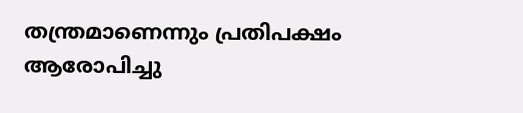തന്ത്രമാണെന്നും പ്രതിപക്ഷം ആരോപിച്ചു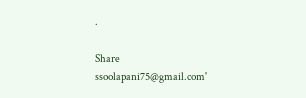.

Share
ssoolapani75@gmail.com'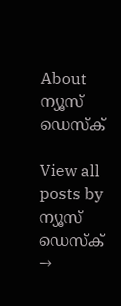About ന്യൂസ് ഡെസ്ക്

View all posts by ന്യൂസ് ഡെസ്ക് →